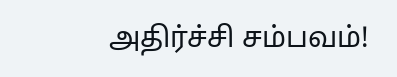அதிர்ச்சி சம்பவம்!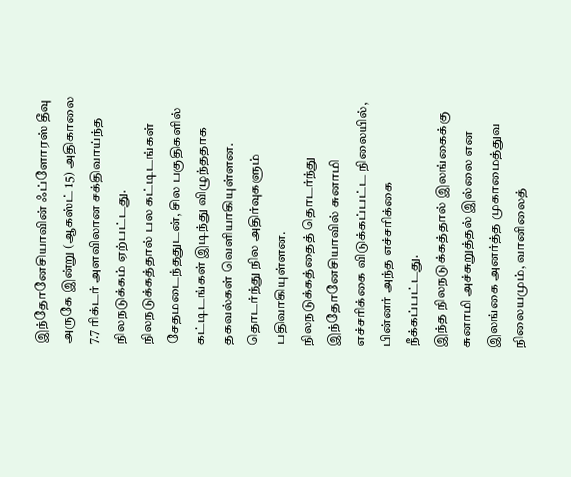இந்தோனேசியாவின் ஃப்ளோரஸ் தீவு அருகே இன்று (ஆகஸ்ட் 15) அதிகாலை 7.7 ரிக்டர் அளவிலான சக்திவாய்ந்த நிலநடுக்கம் ஏற்பட்டது.
நிலநடுக்கத்தால் பல கட்டிடங்கள் சேதமடைந்ததுடன், சில பகுதிகளில் கட்டிடங்கள் இடிந்து விழுந்ததாக தகவல்கள் வெளியாகியுள்ளன. தொடர்ந்து நில அதிர்வுகளும் பதிவாகியுள்ளன.
நிலநடுக்கத்தைத் தொடர்ந்து இந்தோனேசியாவில் சுனாமி எச்சரிக்கை விடுக்கப்பட்ட நிலையில், பின்னர் அந்த எச்சரிக்கை நீக்கப்பட்டது.
இந்த நிலநடுக்கத்தால் இலங்கைக்கு சுனாமி அச்சுறுத்தல் இல்லை என இலங்கை அனர்த்த முகாமைத்துவ நிலையமும், வானிலைத்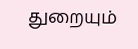துறையும்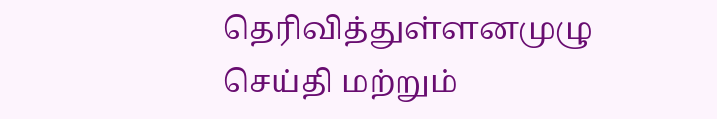தெரிவித்துள்ளனமுழு செய்தி மற்றும்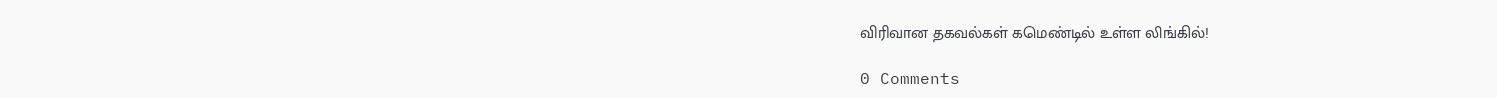விரிவான தகவல்கள் கமெண்டில் உள்ள லிங்கில்!

0 Comments